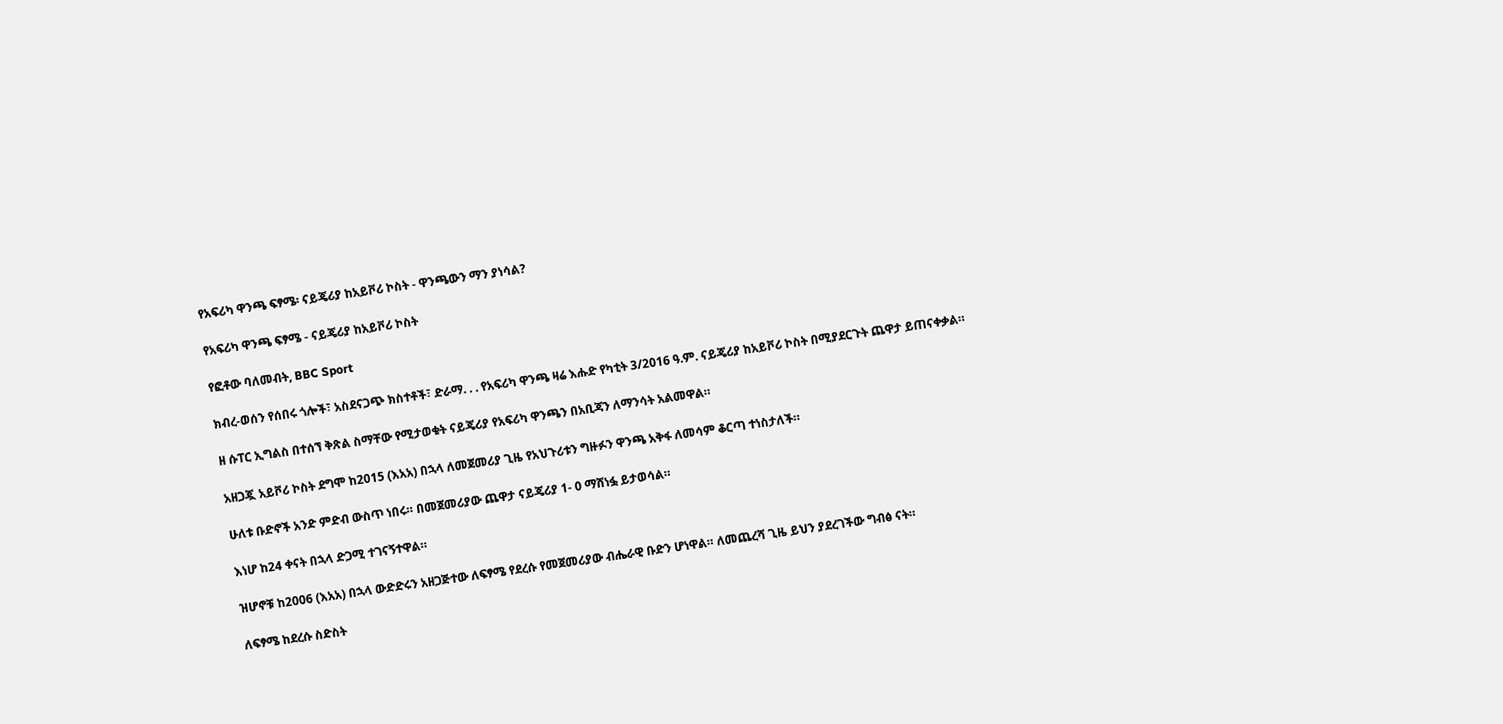የአፍሪካ ዋንጫ ፍፃሜ፡ ናይጄሪያ ከአይቮሪ ኮስት - ዋንጫውን ማን ያነሳል?

የአፍሪካ ዋንጫ ፍፃሜ - ናይጄሪያ ከአይቮሪ ኮስት

የፎቶው ባለመብት, BBC Sport

ክብረ-ወሰን የሰበሩ ጎሎች፣ አስደናጋጭ ክስተቶች፣ ድራማ. . . የአፍሪካ ዋንጫ ዛሬ እሑድ የካቲት 3/2016 ዓ.ም. ናይጄሪያ ከአይቮሪ ኮስት በሚያደርጉት ጨዋታ ይጠናቀቃል።

ዘ ሱፐር ኢግልስ በተሰኘ ቅጽል ስማቸው የሚታወቁት ናይጄሪያ የአፍሪካ ዋንጫን በአቢጃን ለማንሳት አልመዋል።

አዘጋጇ አይቮሪ ኮስት ደግሞ ከ2015 (እአአ) በኋላ ለመጀመሪያ ጊዜ የአህጉሪቱን ግዙፉን ዋንጫ አቅፋ ለመሳም ቆርጣ ተነስታለች።

ሁለቱ ቡድኖች አንድ ምድብ ውስጥ ነበሩ። በመጀመሪያው ጨዋታ ናይጄሪያ 1- 0 ማሸነፏ ይታወሳል።

እነሆ ከ24 ቀናት በኋላ ድጋሚ ተገናኝተዋል።

ዝሆኖቹ ከ2006 (እአአ) በኋላ ውድድሩን አዘጋጅተው ለፍፃሜ የደረሱ የመጀመሪያው ብሔራዊ ቡድን ሆነዋል። ለመጨረሻ ጊዜ ይህን ያደረገችው ግብፅ ናት።

ለፍፃሜ ከደረሱ ስድስት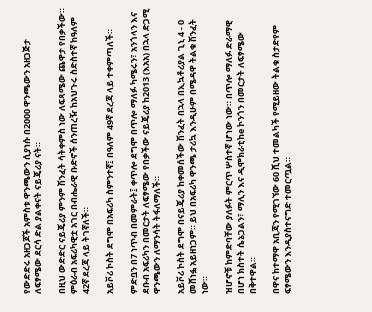የውድድሩ አዘጋጆች አምስቱ ዋንጫውን ሲያነሱ በ2000 ዋንጫውን አዘጋጅታ ለፍፃሜው ደርሳ ድል ያልቀናት ናይጄሪያ ናት።

በዚህ ውድድር ናይጄሪያ ምንም ሽንፈት ሳትቀምስ ነው ለፍጻሜው ጨዋታ የበቃችው። ምዕራብ አፍሪካዊቷ አገር በብሔራዊ ቡድኖች ሰንጠረዥ ከአህጉሩ ስድስተኛ ከዓለም 42ኛ ደረጃ ላይ ትገኛለች።

አይቮሪ ኮስት ደግሞ በአፍሪካ ስምንተኛ፤ በዓለም 49ኛ ደረጃ ላይ ተቀምጣለች።

ምድቧን በ7 ነጥብ በመምራት፤ ቀጥሎ ደግሞ በጥሎ ማለፉ ካሜሩን፣ አንጎላን እና ደቡብ አፍሪካን በመርታት ለፍፃሜው የበቃችው ናይጄሪያ ከ2013 (እአአ) በኋላ ድጋሚ ዋንጫውን ለማንሳት ትፋለማለች።

አይቮሪ ኮስት ደግሞ በናይጄሪያ ከቀመሰችው ሽንፈት በኋላ በኢኳቶሪያል ጊኒ 4 - 0 መሸነፏ አይዘነጋም። ይህ በአፍሪካ ዋንጫ ታሪኳ እንዲሁም በሜዳዋ ትልቁ ሽንፈት ነው።

ዝሆኖቹ ከምድባቸው ያለፉት ምርጥ ሦስተኛ ሆነው ነው። በጥሎ ማለፉ ድራማዊ በሆነ ክስተት ሴኔጋልን፣ ማሊን እና ዲሞክራቲከe ኮንጎን በመርታት ለፍፃሜው በቅተዋል።

በዋና ከተማዋ አቢጃን የሚገኘው 60 ሺህ ተመልካች የሚይዘው ትልቁ ስታድየም ፍፃሜውን እንዲያስተናግድ ተመርጧል።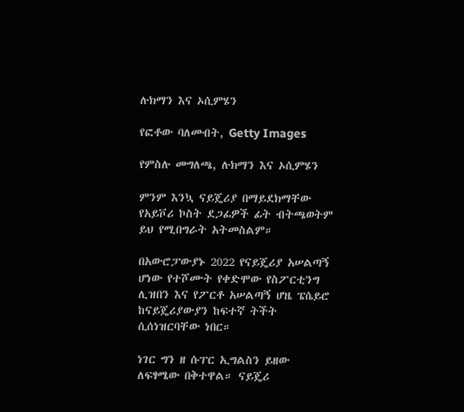ሉክማን እና ኦሲምሄን

የፎቶው ባለመብት, Getty Images

የምስሉ መግለጫ, ሉክማን እና ኦሲምሄን

ምንም እንኳ ናይጄሪያ በማይደክማቸው የአይቮሪ ኮስት ደጋፊዎች ፊት ብትጫወትም ይህ የሚበግራት አትመስልም።

በአውሮፓውያኑ 2022 የናይጄሪያ አሠልጣኝ ሆነው የተሾሙት የቀድሞው የስፖርቲንግ ሊዝበን እና የፖርቶ አሠልጣኝ ሆዜ ፔሴይሮ ከናይጄሪያውያን ከፍተኛ ትችት ሲሰነዝርባቸው ነበር።

ነገር ግን ዘ ሱፐር ኢግልስን ይዘው ለፍፃሜው በቅተዋል። ናይጄሪ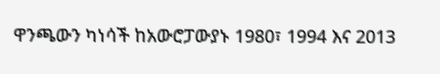ዋንጫውን ካነሳች ከአውሮፓውያኑ 1980፣ 1994 እና 2013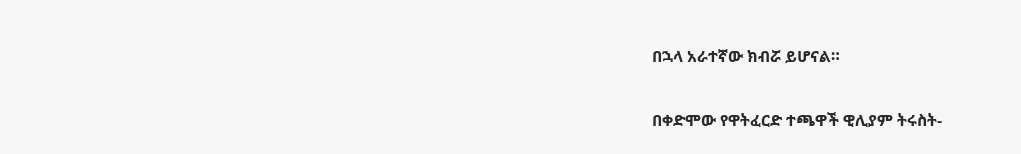በኋላ አራተኛው ክብሯ ይሆናል።

በቀድሞው የዋትፈርድ ተጫዋች ዊሊያም ትሩስት-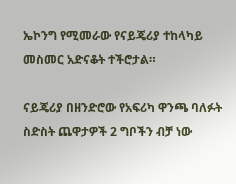ኤኮንግ የሚመራው የናይጄሪያ ተከላካይ መስመር አድናቆት ተችሮታል።

ናይጄሪያ በዘንድሮው የአፍሪካ ዋንጫ ባለፉት ስድስት ጨዋታዎች 2 ግቦችን ብቻ ነው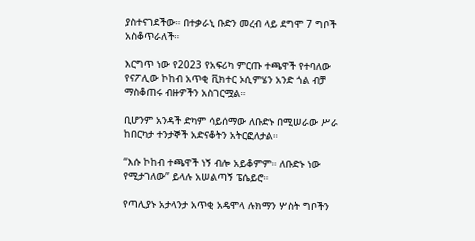ያስተናገደችው። በተቃራኒ ቡድን መረብ ላይ ደግሞ 7 ግቦች አስቆጥራለች።

እርግጥ ነው የ2023 የአፍሪካ ምርጡ ተጫዋች የተባለው የናፖሊው ኮከብ አጥቂ ቪክተር ኦሲምሄን አንድ ጎል ብቻ ማስቆጠሩ ብዙዎችን አስገርሟል።

ቢሆንም አንዳች ድካም ሳይሰማው ለቡድኑ በሚሠራው ሥራ ከበርካታ ተንታኞች አድናቆትን አትርፎለታል።

“እሱ ኮከብ ተጫዋች ነኝ ብሎ አይቆምም። ለቡድኑ ነው የሚታገለው” ይላሉ አሠልጣኝ ፔሴይሮ።

የጣሊያኑ አታላንታ አጥቂ አዴሞላ ሉክማን ሦስት ግቦችን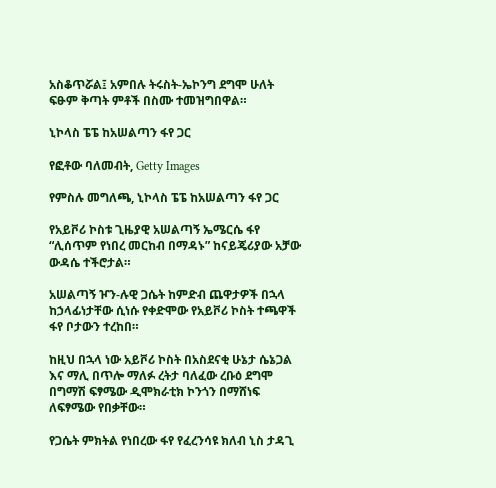አስቆጥሯል፤ አምበሉ ትሩስት-ኤኮንግ ደግሞ ሁለት ፍፁም ቅጣት ምቶች በስሙ ተመዝግበዋል።

ኒኮላስ ፔፔ ከአሠልጣን ፋየ ጋር

የፎቶው ባለመብት, Getty Images

የምስሉ መግለጫ, ኒኮላስ ፔፔ ከአሠልጣን ፋየ ጋር

የአይቮሪ ኮስቱ ጊዜያዊ አሠልጣኝ ኤሜርሴ ፋየ “ሊሰጥም የነበረ መርከብ በማዳኑ” ከናይጄሪያው አቻው ውዳሴ ተችሮታል።

አሠልጣኝ ዦን-ሉዊ ጋሴት ከምድብ ጨዋታዎች በኋላ ከኃላፊነታቸው ሲነሱ የቀድሞው የአይቮሪ ኮስት ተጫዋች ፋየ ቦታውን ተረከበ።

ከዚህ በኋላ ነው አይቮሪ ኮስት በአስደናቂ ሁኔታ ሴኔጋል እና ማሊ በጥሎ ማለፉ ረትታ ባለፈው ረቡዕ ደግሞ በግማሽ ፍፃሜው ዲሞክራቲክ ኮንጎን በማሸነፍ ለፍፃሜው የበቃቸው።

የጋሴት ምክትል የነበረው ፋየ የፈረንሳዩ ክለብ ኒስ ታዳጊ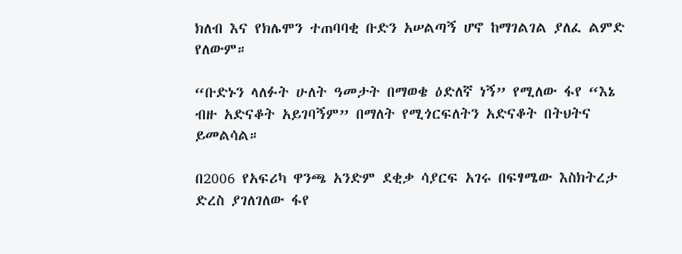ክለብ እና የክሌሞን ተጠባባቂ ቡድን አሠልጣኝ ሆኖ ከማገልገል ያለፈ ልምድ የለውም።

“ቡድኑን ላለፉት ሁለት ዓመታት በማወቄ ዕድለኛ ነኝ” የሚለው ፋየ “እኔ ብዙ አድናቆት አይገባኝም” በማለት የሚጎርፍለትን አድናቆት በትህትና ይመልሳል።

በ2006 የአፍሪካ ዋንጫ አንድም ደቂቃ ሳያርፍ አገሩ በፍፃሜው እስክትረታ ድረስ ያገለገለው ፋየ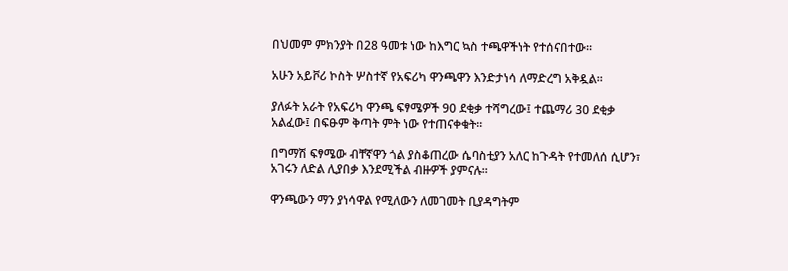በህመም ምክንያት በ28 ዓመቱ ነው ከእግር ኳስ ተጫዋችነት የተሰናበተው።

አሁን አይቮሪ ኮስት ሦስተኛ የአፍሪካ ዋንጫዋን እንድታነሳ ለማድረግ አቅዷል።

ያለፉት አራት የአፍሪካ ዋንጫ ፍፃሜዎች 90 ደቂቃ ተሻግረው፤ ተጨማሪ 30 ደቂቃ አልፈው፤ በፍፁም ቅጣት ምት ነው የተጠናቀቁት።

በግማሽ ፍፃሜው ብቸኛዋን ጎል ያስቆጠረው ሴባስቲያን አለር ከጉዳት የተመለሰ ሲሆን፣ አገሩን ለድል ሊያበቃ እንደሚችል ብዙዎች ያምናሉ።

ዋንጫውን ማን ያነሳዋል የሚለውን ለመገመት ቢያዳግትም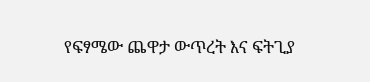የፍፃሜው ጨዋታ ውጥረት እና ፍትጊያ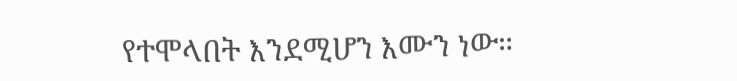የተሞላበት እንደሚሆን እሙን ነው።